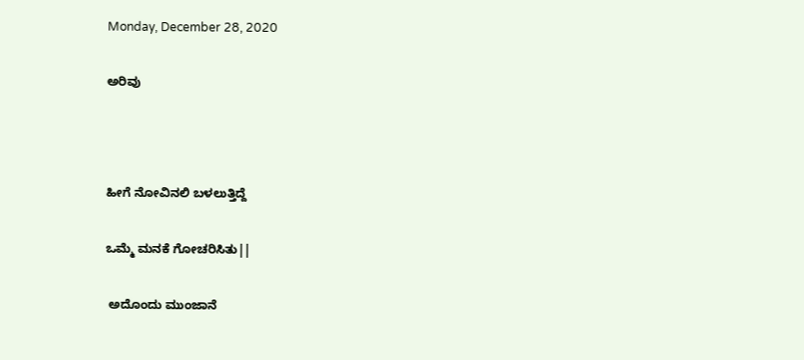Monday, December 28, 2020

ಅರಿವು



ಹೀಗೆ ನೋವಿನಲಿ ಬಳಲುತ್ತಿದ್ದೆ

ಒಮ್ಮೆ ಮನಕೆ ಗೋಚರಿಸಿತು||

 ಅದೊಂದು ಮುಂಜಾನೆ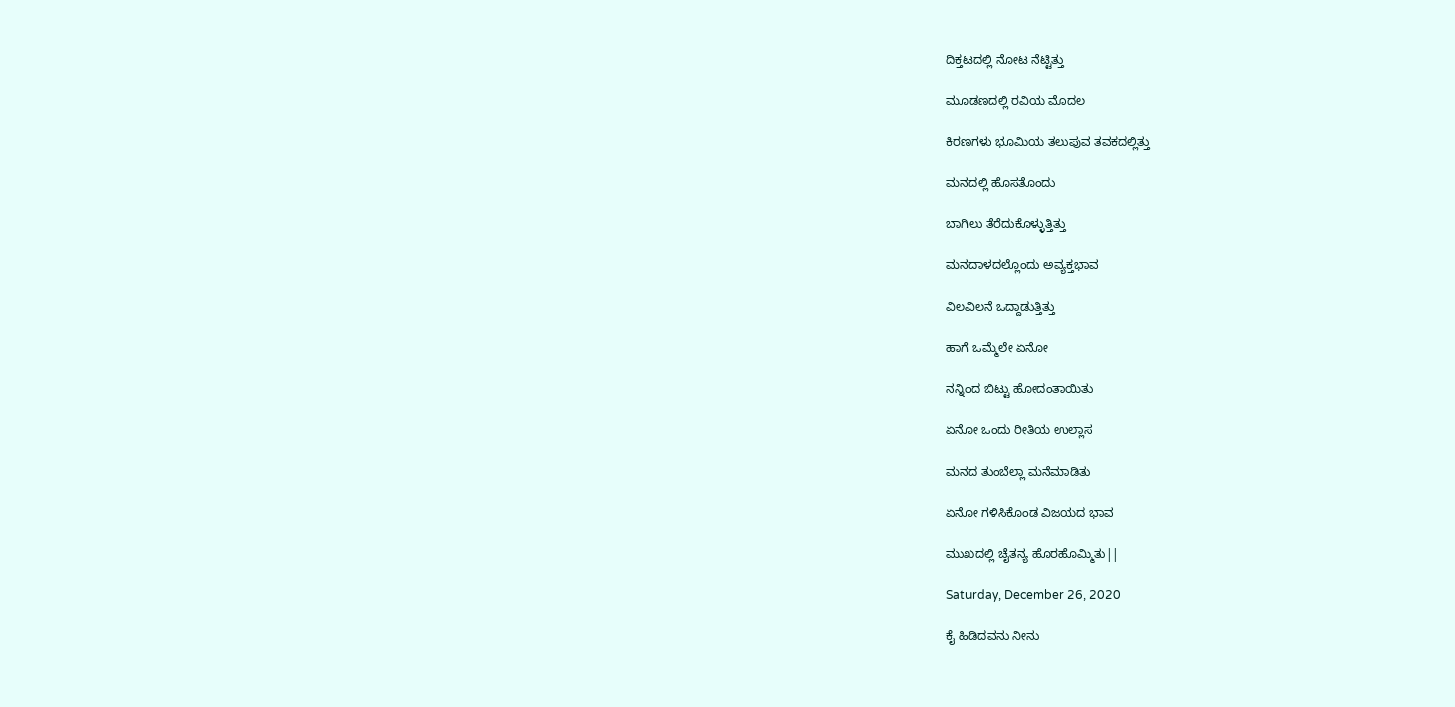ದಿಕ್ತಟದಲ್ಲಿ ನೋಟ ನೆಟ್ಟಿತ್ತು

ಮೂಡಣದಲ್ಲಿ ರವಿಯ ಮೊದಲ

ಕಿರಣಗಳು ಭೂಮಿಯ ತಲುಪುವ ತವಕದಲ್ಲಿತ್ತು

ಮನದಲ್ಲಿ ಹೊಸತೊಂದು

ಬಾಗಿಲು ತೆರೆದುಕೊಳ್ಳುತ್ತಿತ್ತು

ಮನದಾಳದಲ್ಲೊಂದು ಅವ್ಯಕ್ತಭಾವ

ವಿಲವಿಲನೆ ಒದ್ದಾಡುತ್ತಿತ್ತು

ಹಾಗೆ ಒಮ್ಮೆಲೇ ಏನೋ

ನನ್ನಿಂದ ಬಿಟ್ಟು ಹೋದಂತಾಯಿತು

ಏನೋ ಒಂದು ರೀತಿಯ ಉಲ್ಲಾಸ

ಮನದ ತುಂಬೆಲ್ಲಾ ಮನೆಮಾಡಿತು

ಏನೋ ಗಳಿಸಿಕೊಂಡ ವಿಜಯದ ಭಾವ

ಮುಖದಲ್ಲಿ ಚೈತನ್ಯ ಹೊರಹೊಮ್ಮಿತು||

Saturday, December 26, 2020

ಕೈ ಹಿಡಿದವನು ನೀನು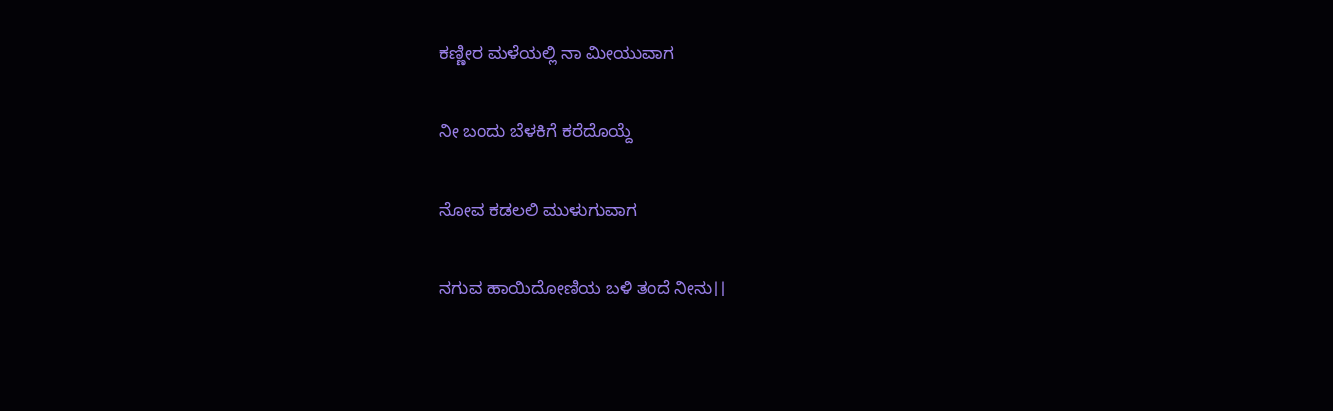ಕಣ್ಣೀರ ಮಳೆಯಲ್ಲಿ ನಾ ಮೀಯುವಾಗ

ನೀ ಬಂದು ಬೆಳಕಿಗೆ ಕರೆದೊಯ್ದೆ

ನೋವ ಕಡಲಲಿ ಮುಳುಗುವಾಗ

ನಗುವ ಹಾಯಿದೋಣಿಯ ಬಳಿ ತಂದೆ ನೀನು।।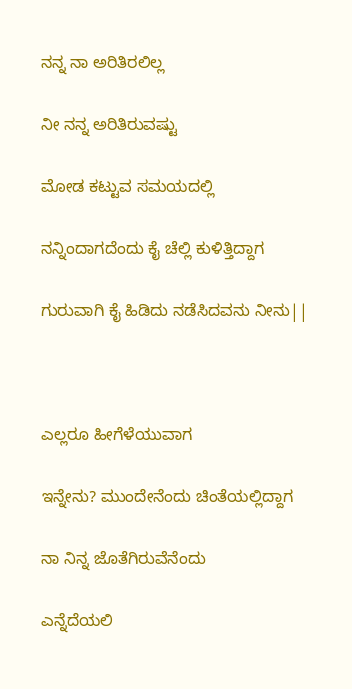ನನ್ನ ನಾ ಅರಿತಿರಲಿಲ್ಲ

ನೀ ನನ್ನ ಅರಿತಿರುವಷ್ಟು

ಮೋಡ ಕಟ್ಟುವ ಸಮಯದಲ್ಲಿ

ನನ್ನಿಂದಾಗದೆಂದು ಕೈ ಚೆಲ್ಲಿ ಕುಳಿತ್ತಿದ್ದಾಗ

ಗುರುವಾಗಿ ಕೈ ಹಿಡಿದು ನಡೆಸಿದವನು ನೀನು||



ಎಲ್ಲರೂ ಹೀಗೆಳೆಯುವಾಗ

ಇನ್ನೇನು? ಮುಂದೇನೆಂದು ಚಿಂತೆಯಲ್ಲಿದ್ದಾಗ

ನಾ ನಿನ್ನ ಜೊತೆಗಿರುವೆನೆಂದು

ಎನ್ನೆದೆಯಲಿ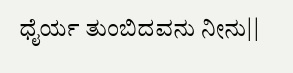ಧೈರ್ಯ ತುಂಬಿದವನು ನೀನು||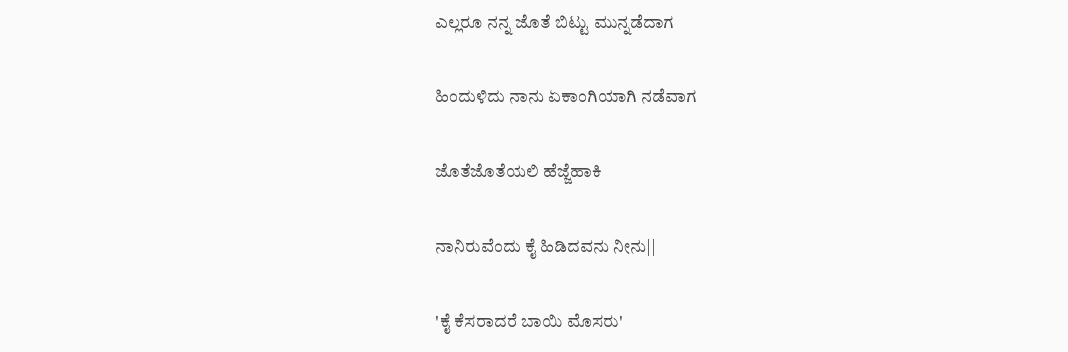ಎಲ್ಲರೂ ನನ್ನ ಜೊತೆ ಬಿಟ್ಟು ಮುನ್ನಡೆದಾಗ

ಹಿಂದುಳಿದು ನಾನು ಏಕಾಂಗಿಯಾಗಿ ನಡೆವಾಗ

ಜೊತೆಜೊತೆಯಲಿ ಹೆಜ್ಜೆಹಾಕಿ

ನಾನಿರುವೆಂದು ಕೈ ಹಿಡಿದವನು ನೀನು||

'ಕೈ ಕೆಸರಾದರೆ ಬಾಯಿ ಮೊಸರು'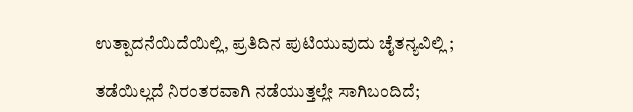ಉತ್ಪಾದನೆಯಿದೆಯಿಲ್ಲಿ, ಪ್ರತಿದಿನ ಪುಟಿಯುವುದು ಚೈತನ್ಯವಿಲ್ಲಿ ;

ತಡೆಯಿಲ್ಲದೆ ನಿರಂತರವಾಗಿ ನಡೆಯುತ್ತಲ್ಲೇ ಸಾಗಿಬಂದಿದೆ;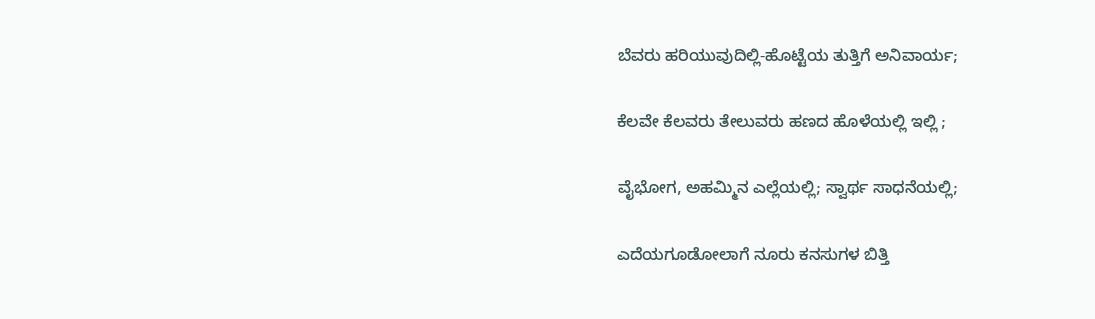ಬೆವರು ಹರಿಯುವುದಿಲ್ಲಿ-ಹೊಟ್ಟೆಯ ತುತ್ತಿಗೆ ಅನಿವಾರ್ಯ;

ಕೆಲವೇ ಕೆಲವರು ತೇಲುವರು ಹಣದ ಹೊಳೆಯಲ್ಲಿ ಇಲ್ಲಿ ;

ವೈಭೋಗ, ಅಹಮ್ಮಿನ ಎಲ್ಲೆಯಲ್ಲಿ; ಸ್ವಾರ್ಥ ಸಾಧನೆಯಲ್ಲಿ;

ಎದೆಯಗೂಡೋಲಾಗೆ ನೂರು ಕನಸುಗಳ ಬಿತ್ತಿ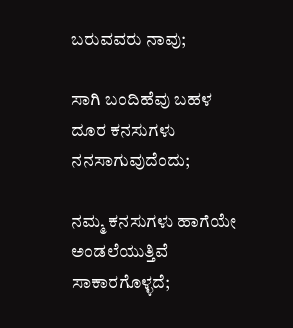ಬರುವವರು ನಾವು;

ಸಾಗಿ ಬಂದಿಹೆವು ಬಹಳ ದೂರ ಕನಸುಗಳು ನನಸಾಗುವುದೆಂದು;

ನಮ್ಮ ಕನಸುಗಳು ಹಾಗೆಯೇ ಅಂಡಲೆಯುತ್ತಿವೆ ಸಾಕಾರಗೊಳ್ಳದೆ;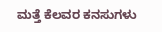ಮತ್ತೆ ಕೆಲವರ ಕನಸುಗಳು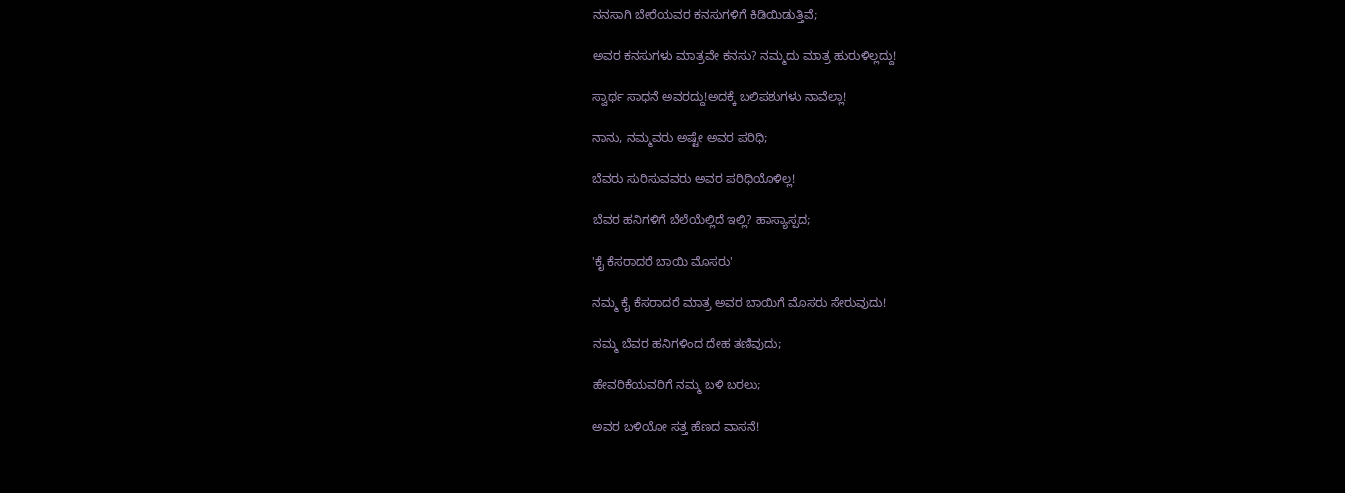ನನಸಾಗಿ ಬೇರೆಯವರ ಕನಸುಗಳಿಗೆ ಕಿಡಿಯಿಡುತ್ತಿವೆ;

ಅವರ ಕನಸುಗಳು ಮಾತ್ರವೇ ಕನಸು? ನಮ್ಮದು ಮಾತ್ರ ಹುರುಳಿಲ್ಲದ್ದು!

ಸ್ವಾರ್ಥ ಸಾಧನೆ ಅವರದ್ದು!ಅದಕ್ಕೆ ಬಲಿಪಶುಗಳು ನಾವೆಲ್ಲಾ!

ನಾನು, ನಮ್ಮವರು ಅಷ್ಟೇ ಅವರ ಪರಿಧಿ;

ಬೆವರು ಸುರಿಸುವವರು ಅವರ ಪರಿಧಿಯೊಳಿಲ್ಲ!

ಬೆವರ ಹನಿಗಳಿಗೆ ಬೆಲೆಯೆಲ್ಲಿದೆ ಇಲ್ಲಿ? ಹಾಸ್ಯಾಸ್ಪದ;

'ಕೈ ಕೆಸರಾದರೆ ಬಾಯಿ ಮೊಸರು'

ನಮ್ಮ ಕೈ ಕೆಸರಾದರೆ ಮಾತ್ರ ಅವರ ಬಾಯಿಗೆ ಮೊಸರು ಸೇರುವುದು!

ನಮ್ಮ ಬೆವರ ಹನಿಗಳಿಂದ ದೇಹ ತಣಿವುದು;

ಹೇವರಿಕೆಯವರಿಗೆ ನಮ್ಮ ಬಳಿ ಬರಲು;

ಅವರ ಬಳಿಯೋ ಸತ್ತ ಹೆಣದ ವಾಸನೆ!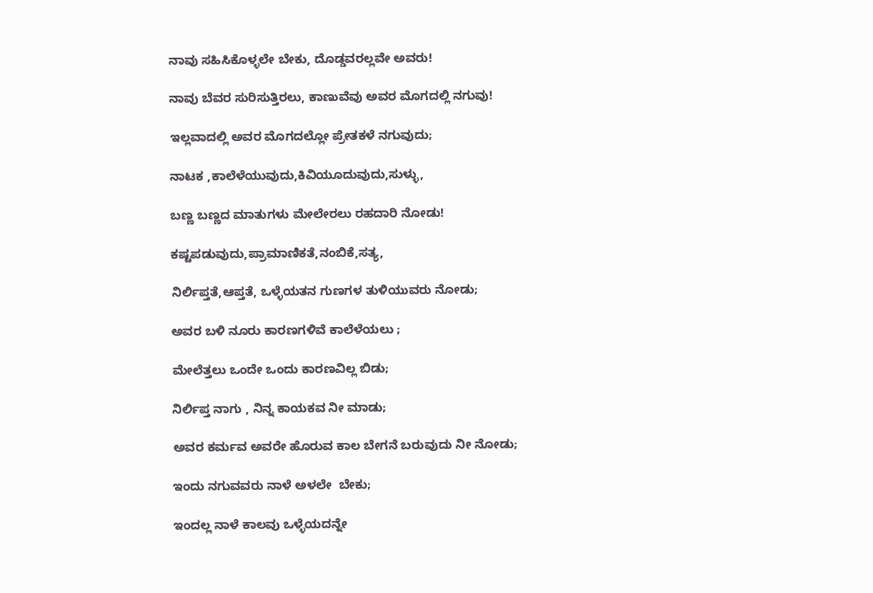ನಾವು ಸಹಿಸಿಕೊಳ್ಳಲೇ ಬೇಕು, ದೊಡ್ಡವರಲ್ಲವೇ ಅವರು!

ನಾವು ಬೆವರ ಸುರಿಸುತ್ತಿರಲು, ಕಾಣುವೆವು ಅವರ ಮೊಗದಲ್ಲಿ ನಗುವು!

ಇಲ್ಲವಾದಲ್ಲಿ ಅವರ ಮೊಗದಲ್ಲೋ ಪ್ರೇತಕಳೆ ನಗುವುದು;

ನಾಟಕ ,ಕಾಲೆಳೆಯುವುದು,ಕಿವಿಯೂದುವುದು,ಸುಳ್ಳು,

ಬಣ್ಣ ಬಣ್ಣದ ಮಾತುಗಳು ಮೇಲೇರಲು ರಹದಾರಿ ನೋಡು!

ಕಷ್ಟಪಡುವುದು,ಪ್ರಾಮಾಣಿಕತೆ,ನಂಬಿಕೆ,ಸತ್ಯ,

ನಿರ್ಲಿಪ್ತತೆ,ಆಪ್ತತೆ, ಒಳ್ಳೆಯತನ ಗುಣಗಳ ತುಳಿಯುವರು ನೋಡು;

ಅವರ ಬಳಿ ನೂರು ಕಾರಣಗಳಿವೆ ಕಾಲೆಳೆಯಲು ;

ಮೇಲೆತ್ತಲು ಒಂದೇ ಒಂದು ಕಾರಣವಿಲ್ಲ ಬಿಡು;

ನಿರ್ಲಿಪ್ತ ನಾಗು , ನಿನ್ನ ಕಾಯಕವ ನೀ ಮಾಡು;

ಅವರ ಕರ್ಮವ ಅವರೇ ಹೊರುವ ಕಾಲ ಬೇಗನೆ ಬರುವುದು ನೀ ನೋಡು;

ಇಂದು ನಗುವವರು ನಾಳೆ ಅಳಲೇ  ಬೇಕು;

ಇಂದಲ್ಲ ನಾಳೆ ಕಾಲವು ಒಳ್ಳೆಯದನ್ನೇ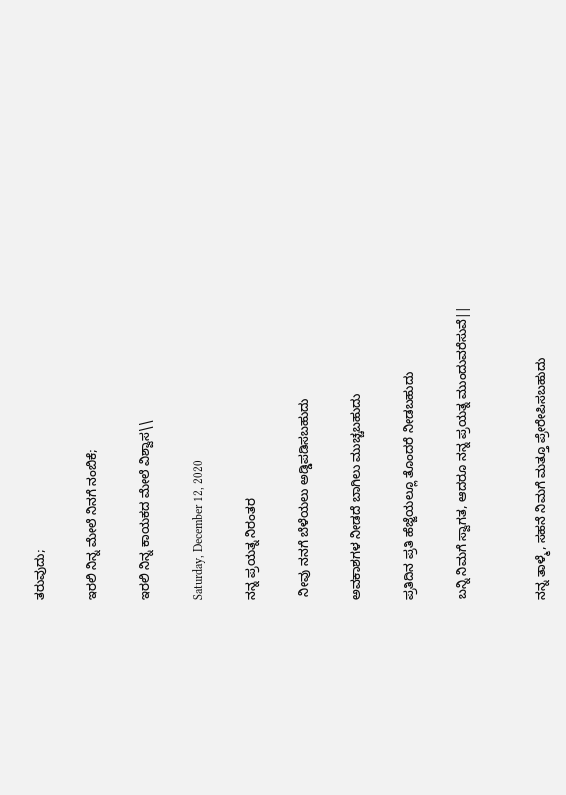ತರುವುದು;

ಇರಲಿ ನಿನ್ನ ಮೇಲೆ ನಿನಗೆ ನಂಬಿಕೆ;

ಇರಲಿ ನಿನ್ನ ಕಾಯಕದ ಮೇಲೆ ವಿಶ್ವಾಸ\\

Saturday, December 12, 2020

ನನ್ನ ಪ್ರಯತ್ನ ನಿರಂತರ

 ನೀವು ನನಗೆ ಬೆಳೆಯಲು ಅಡ್ಡಿಪಡಿಸಬಹುದು

ಅವಕಾಶಗಳ ನೀಡದೆ ಬಾಗಿಲು ಮುಚ್ಚಬಹುದು

ಪ್ರತಿದಿನ ಪ್ರತಿ ಹೆಜ್ಜೆಯಲ್ಲೂ ತೊಂದರೆ ನೀಡಬಹುದು

ಬನ್ನಿ ನಿಮಗೆ ಸ್ವಾಗತ, ಆದರೂ ನನ್ನ ಪ್ರಯತ್ನ ಮುಂದುವರೆಸುವೆ||


ನನ್ನ ತಾಳ್ಮೆ, ಸಹನೆ ನಿಮಗೆ ಮತ್ತೂ ಪ್ರೇರೇಪಿಸಬಹುದು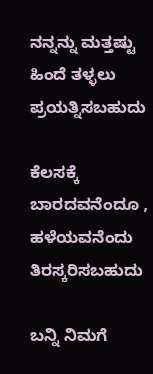ನನ್ನನ್ನು ಮತ್ತಷ್ಟು ಹಿಂದೆ ತಳ್ಳಲು ಪ್ರಯತ್ನಿಸಬಹುದು

ಕೆಲಸಕ್ಕೆ ಬಾರದವನೆಂದೂ , ಹಳೆಯವನೆಂದು ತಿರಸ್ಕರಿಸಬಹುದು

ಬನ್ನಿ ನಿಮಗೆ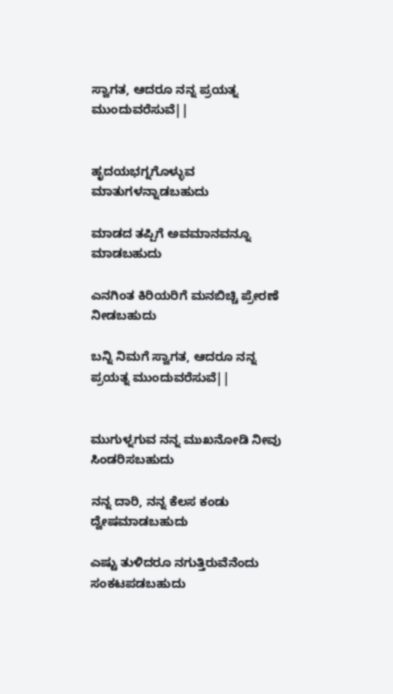ಸ್ವಾಗತ, ಆದರೂ ನನ್ನ ಪ್ರಯತ್ನ ಮುಂದುವರೆಸುವೆ||


ಹೃದಯಭಗ್ನಗೊಳ್ಳುವ ಮಾತುಗಳನ್ನಾಡಬಹುದು

ಮಾಡದ ತಪ್ಪಿಗೆ ಅವಮಾನವನ್ನೂ ಮಾಡಬಹುದು

ಎನಗಿಂತ ಕಿರಿಯರಿಗೆ ಮನಬಿಚ್ಚಿ ಪ್ರೇರಣೆ ನೀಡಬಹುದು

ಬನ್ನಿ ನಿಮಗೆ ಸ್ವಾಗತ, ಆದರೂ ನನ್ನ ಪ್ರಯತ್ನ ಮುಂದುವರೆಸುವೆ||


ಮುಗುಳ್ನಗುವ ನನ್ನ ಮುಖನೋಡಿ ನೀವು ಸಿಂಡರಿಸಬಹುದು

ನನ್ನ ದಾರಿ, ನನ್ನ ಕೆಲಸ ಕಂಡು ದ್ವೇಷಮಾಡಬಹುದು

ಎಷ್ಟು ತುಳಿದರೂ ನಗುತ್ತಿರುವೆನೆಂದು ಸಂಕಟಪಡಬಹುದು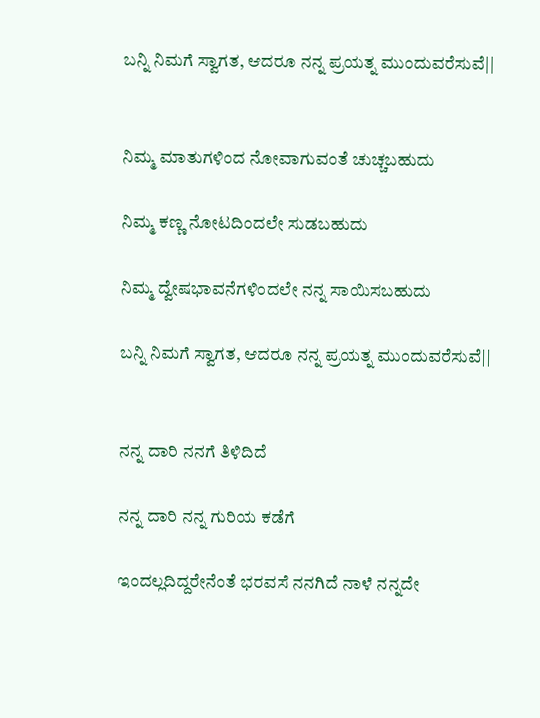ಬನ್ನಿ ನಿಮಗೆ ಸ್ವಾಗತ, ಆದರೂ ನನ್ನ ಪ್ರಯತ್ನ ಮುಂದುವರೆಸುವೆ||


ನಿಮ್ಮ ಮಾತುಗಳಿಂದ ನೋವಾಗುವಂತೆ ಚುಚ್ಚಬಹುದು

ನಿಮ್ಮ ಕಣ್ಣ ನೋಟದಿಂದಲೇ ಸುಡಬಹುದು

ನಿಮ್ಮ ದ್ವೇಷಭಾವನೆಗಳಿಂದಲೇ ನನ್ನ ಸಾಯಿಸಬಹುದು

ಬನ್ನಿ ನಿಮಗೆ ಸ್ವಾಗತ, ಆದರೂ ನನ್ನ ಪ್ರಯತ್ನ ಮುಂದುವರೆಸುವೆ||


ನನ್ನ ದಾರಿ ನನಗೆ ತಿಳಿದಿದೆ

ನನ್ನ ದಾರಿ ನನ್ನ ಗುರಿಯ ಕಡೆಗೆ

ಇಂದಲ್ಲದಿದ್ದರೇನೆಂತೆ ಭರವಸೆ ನನಗಿದೆ ನಾಳೆ ನನ್ನದೇ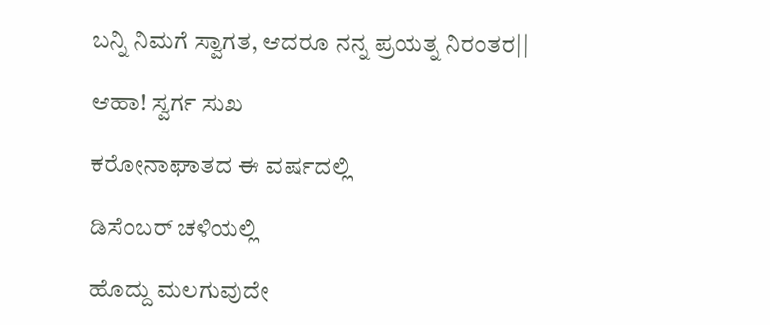ಬನ್ನಿ ನಿಮಗೆ ಸ್ವಾಗತ, ಆದರೂ ನನ್ನ ಪ್ರಯತ್ನ ನಿರಂತರ||

ಆಹಾ! ಸ್ವರ್ಗ ಸುಖ

ಕರೋನಾಘಾತದ ಈ ವರ್ಷದಲ್ಲಿ

ಡಿಸೆಂಬರ್ ಚಳಿಯಲ್ಲಿ

ಹೊದ್ದು ಮಲಗುವುದೇ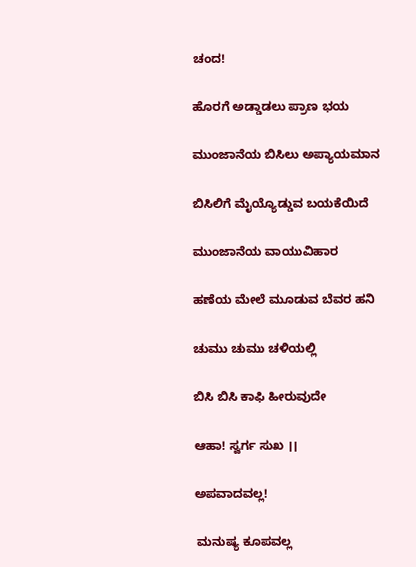ಚಂದ!

ಹೊರಗೆ ಅಡ್ಡಾಡಲು ಪ್ರಾಣ ಭಯ

ಮುಂಜಾನೆಯ ಬಿಸಿಲು ಅಪ್ಯಾಯಮಾನ

ಬಿಸಿಲಿಗೆ ಮೈಯ್ಯೊಡ್ಡುವ ಬಯಕೆಯಿದೆ

ಮುಂಜಾನೆಯ ವಾಯುವಿಹಾರ

ಹಣೆಯ ಮೇಲೆ ಮೂಡುವ ಬೆವರ ಹನಿ

ಚುಮು ಚುಮು ಚಳಿಯಲ್ಲಿ

ಬಿಸಿ ಬಿಸಿ ಕಾಫಿ ಹೀರುವುದೇ

ಆಹಾ! ಸ್ವರ್ಗ ಸುಖ ।।

ಅಪವಾದವಲ್ಲ!

 ಮನುಷ್ಯ ಕೂಪವಲ್ಲ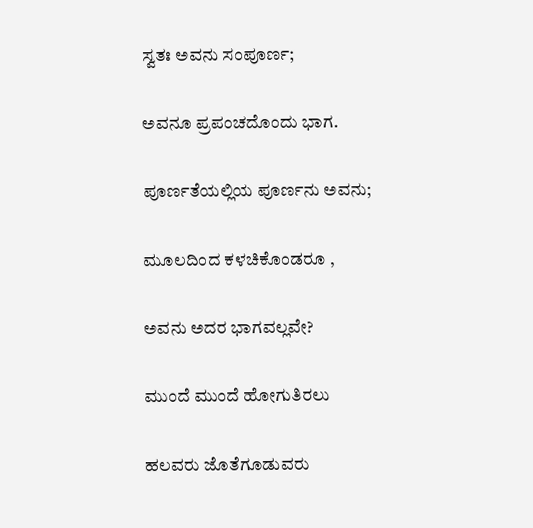ಸ್ವತಃ ಅವನು ಸಂಪೂರ್ಣ;

ಅವನೂ ಪ್ರಪಂಚದೊಂದು ಭಾಗ.

ಪೂರ್ಣತೆಯಲ್ಲಿಯ ಪೂರ್ಣನು ಅವನು;

ಮೂಲದಿಂದ ಕಳಚಿಕೊಂಡರೂ ,

ಅವನು ಅದರ ಭಾಗವಲ್ಲವೇ?

ಮುಂದೆ ಮುಂದೆ ಹೋಗುತಿರಲು

ಹಲವರು ಜೊತೆಗೂಡುವರು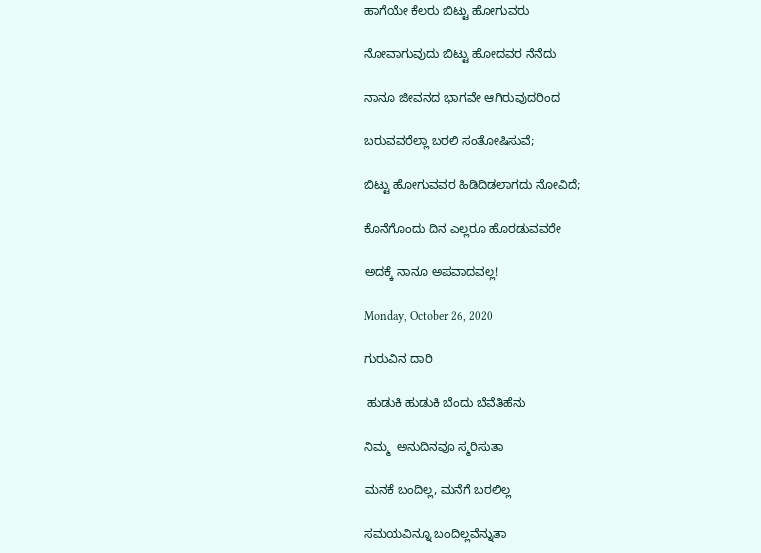ಹಾಗೆಯೇ ಕೆಲರು ಬಿಟ್ಟು ಹೋಗುವರು

ನೋವಾಗುವುದು ಬಿಟ್ಟು ಹೋದವರ ನೆನೆದು

ನಾನೂ ಜೀವನದ ಭಾಗವೇ ಆಗಿರುವುದರಿಂದ

ಬರುವವರೆಲ್ಲಾ ಬರಲಿ ಸಂತೋಷಿಸುವೆ;

ಬಿಟ್ಟು ಹೋಗುವವರ ಹಿಡಿದಿಡಲಾಗದು ನೋವಿದೆ;

ಕೊನೆಗೊಂದು ದಿನ ಎಲ್ಲರೂ ಹೊರಡುವವರೇ

ಅದಕ್ಕೆ ನಾನೂ ಅಪವಾದವಲ್ಲ!

Monday, October 26, 2020

ಗುರುವಿನ ದಾರಿ

 ಹುಡುಕಿ ಹುಡುಕಿ ಬೆಂದು ಬೆವೆತಿಹೆನು

ನಿಮ್ಮ  ಅನುದಿನವೂ ಸ್ಮರಿಸುತಾ

ಮನಕೆ ಬಂದಿಲ್ಲ, ಮನೆಗೆ ಬರಲಿಲ್ಲ

ಸಮಯವಿನ್ನೂ ಬಂದಿಲ್ಲವೆನ್ನುತಾ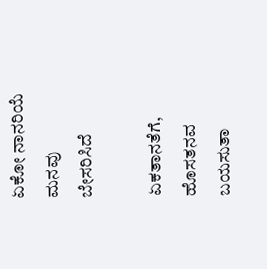ಏಕೋ ನಾನರಿಯೆ ಮನವು ಬೇಸರಿಸಿದೆ

ಏಕತಾನತೆಗೆ, ಹೊಸತನವ ಬಯಸುತಾ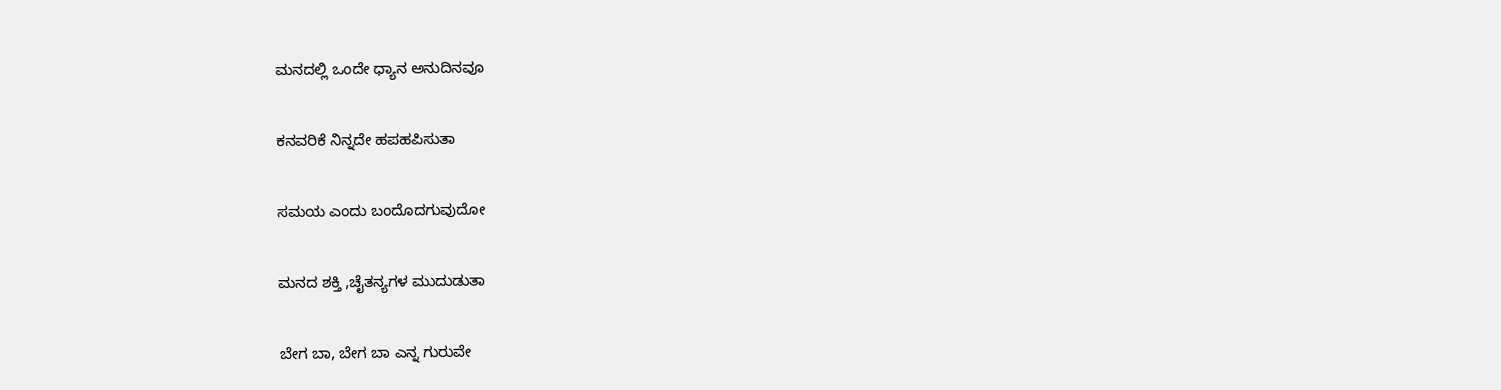ಮನದಲ್ಲಿ ಒಂದೇ ಧ್ಯಾನ ಅನುದಿನವೂ

ಕನವರಿಕೆ ನಿನ್ನದೇ ಹಪಹಪಿಸುತಾ

ಸಮಯ ಎಂದು ಬಂದೊದಗುವುದೋ

ಮನದ ಶಕ್ತಿ ,ಚೈತನ್ಯಗಳ ಮುದುಡುತಾ

ಬೇಗ ಬಾ, ಬೇಗ ಬಾ ಎನ್ನ ಗುರುವೇ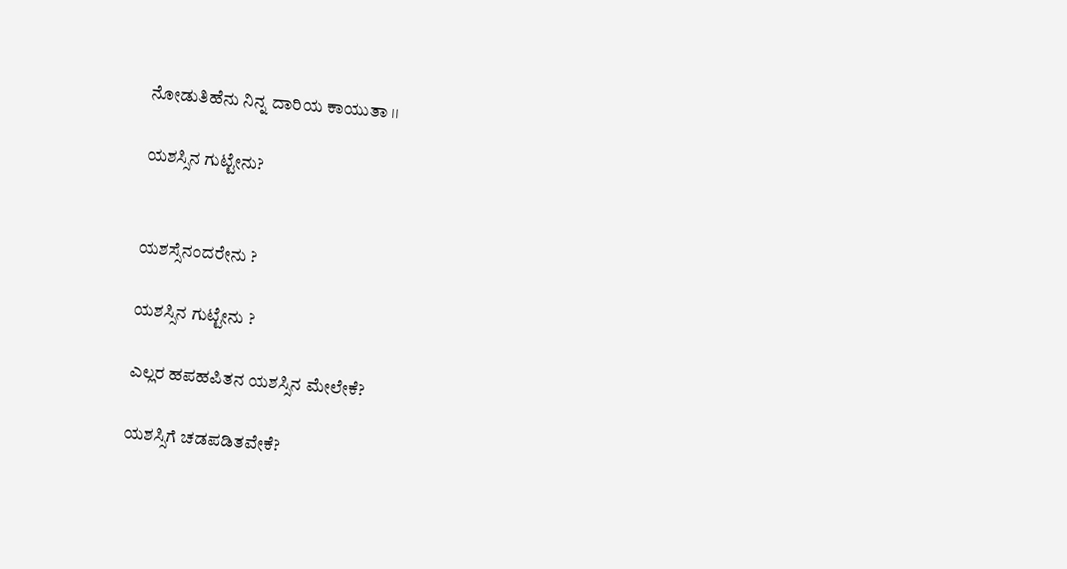ನೋಡುತಿಹೆನು ನಿನ್ನ ದಾರಿಯ ಕಾಯುತಾ ।।

ಯಶಸ್ಸಿನ ಗುಟ್ಟೇನು?


ಯಶಸ್ಸೆನಂದರೇನು ?

ಯಶಸ್ಸಿನ ಗುಟ್ಟೇನು ?

ಎಲ್ಲರ ಹಪಹಪಿತನ ಯಶಸ್ಸಿನ ಮೇಲೇಕೆ?

ಯಶಸ್ಸಿಗೆ ಚಡಪಡಿತವೇಕೆ?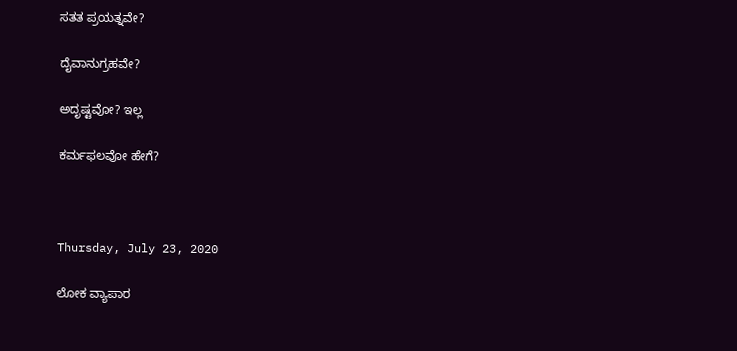ಸತತ ಪ್ರಯತ್ನವೇ?

ದೈವಾನುಗ್ರಹವೇ?

ಅದೃಷ್ಟವೋ? ಇಲ್ಲ

ಕರ್ಮಫಲವೋ ಹೇಗೆ?



Thursday, July 23, 2020

ಲೋಕ ವ್ಯಾಪಾರ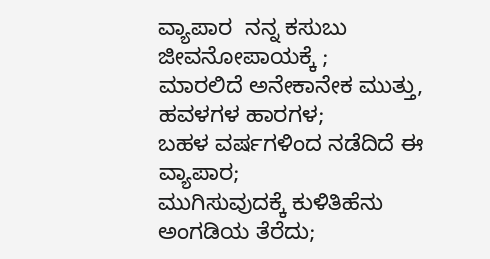ವ್ಯಾಪಾರ  ನನ್ನ ಕಸುಬು ಜೀವನೋಪಾಯಕ್ಕೆ ;
ಮಾರಲಿದೆ ಅನೇಕಾನೇಕ ಮುತ್ತು, ಹವಳಗಳ ಹಾರಗಳ;
ಬಹಳ ವರ್ಷಗಳಿಂದ ನಡೆದಿದೆ ಈ ವ್ಯಾಪಾರ;
ಮುಗಿಸುವುದಕ್ಕೆ ಕುಳಿತಿಹೆನು ಅಂಗಡಿಯ ತೆರೆದು;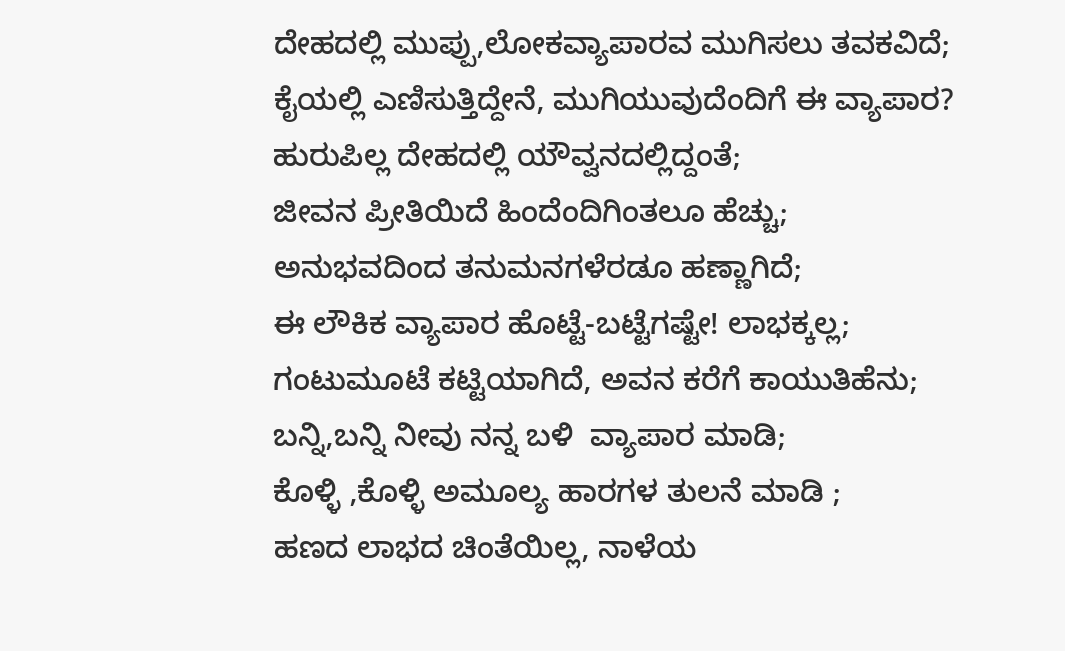ದೇಹದಲ್ಲಿ ಮುಪ್ಪು,ಲೋಕವ್ಯಾಪಾರವ ಮುಗಿಸಲು ತವಕವಿದೆ;
ಕೈಯಲ್ಲಿ ಎಣಿಸುತ್ತಿದ್ದೇನೆ, ಮುಗಿಯುವುದೆಂದಿಗೆ ಈ ವ್ಯಾಪಾರ?
ಹುರುಪಿಲ್ಲ ದೇಹದಲ್ಲಿ ಯೌವ್ವನದಲ್ಲಿದ್ದಂತೆ;
ಜೀವನ ಪ್ರೀತಿಯಿದೆ ಹಿಂದೆಂದಿಗಿಂತಲೂ ಹೆಚ್ಚು;
ಅನುಭವದಿಂದ ತನುಮನಗಳೆರಡೂ ಹಣ್ಣಾಗಿದೆ;
ಈ ಲೌಕಿಕ ವ್ಯಾಪಾರ ಹೊಟ್ಟೆ-ಬಟ್ಟೆಗಷ್ಟೇ! ಲಾಭಕ್ಕಲ್ಲ;
ಗಂಟುಮೂಟೆ ಕಟ್ಟಿಯಾಗಿದೆ, ಅವನ ಕರೆಗೆ ಕಾಯುತಿಹೆನು;
ಬನ್ನಿ,ಬನ್ನಿ ನೀವು ನನ್ನ ಬಳಿ  ವ್ಯಾಪಾರ ಮಾಡಿ;
ಕೊಳ್ಳಿ ,ಕೊಳ್ಳಿ ಅಮೂಲ್ಯ ಹಾರಗಳ ತುಲನೆ ಮಾಡಿ ;
ಹಣದ ಲಾಭದ ಚಿಂತೆಯಿಲ್ಲ, ನಾಳೆಯ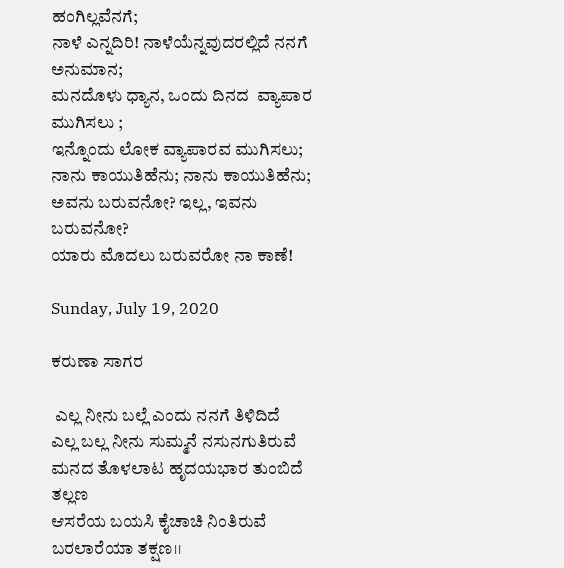ಹಂಗಿಲ್ಲವೆನಗೆ;
ನಾಳೆ ಎನ್ನದಿರಿ! ನಾಳೆಯೆನ್ನವುದರಲ್ಲಿದೆ ನನಗೆ ಅನುಮಾನ;
ಮನದೊಳು ಧ್ಯಾನ, ಒಂದು ದಿನದ  ವ್ಯಾಪಾರ ಮುಗಿಸಲು ;
ಇನ್ನೊಂದು ಲೋಕ ವ್ಯಾಪಾರವ ಮುಗಿಸಲು;
ನಾನು ಕಾಯುತಿಹೆನು; ನಾನು ಕಾಯುತಿಹೆನು;
ಅವನು ಬರುವನೋ? ಇಲ್ಲ, ಇವನು  ಬರುವನೋ?
ಯಾರು ಮೊದಲು ಬರುವರೋ ನಾ ಕಾಣೆ!

Sunday, July 19, 2020

ಕರುಣಾ ಸಾಗರ

 ಎಲ್ಲ ನೀನು ಬಲ್ಲೆ ಎಂದು ನನಗೆ ತಿಳಿದಿದೆ
ಎಲ್ಲ ಬಲ್ಲ ನೀನು ಸುಮ್ಮನೆ ನಸುನಗುತಿರುವೆ
ಮನದ ತೊಳಲಾಟ ಹೃದಯಭಾರ ತುಂಬಿದೆ ತಲ್ಲಣ
ಆಸರೆಯ ಬಯಸಿ ಕೈಚಾಚಿ ನಿಂತಿರುವೆ ಬರಲಾರೆಯಾ ತಕ್ಷಣ।।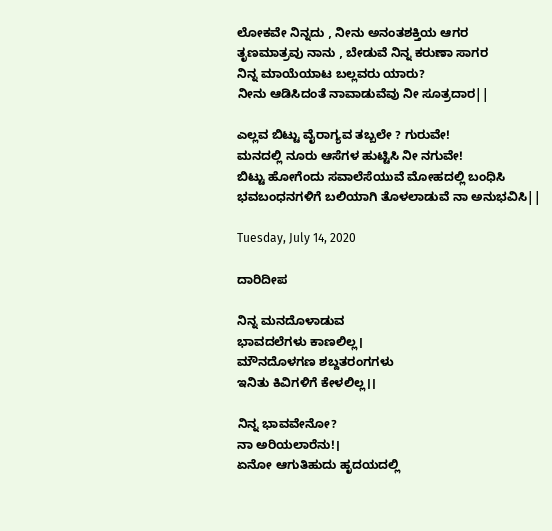ಲೋಕವೇ ನಿನ್ನದು , ನೀನು ಅನಂತಶಕ್ತಿಯ ಆಗರ
ತೃಣಮಾತ್ರವು ನಾನು , ಬೇಡುವೆ ನಿನ್ನ ಕರುಣಾ ಸಾಗರ
ನಿನ್ನ ಮಾಯೆಯಾಟ ಬಲ್ಲವರು ಯಾರು?
ನೀನು ಆಡಿಸಿದಂತೆ ನಾವಾಡುವೆವು ನೀ ಸೂತ್ರದಾರ||

ಎಲ್ಲವ ಬಿಟ್ಟು ವೈರಾಗ್ಯವ ತಬ್ಬಲೇ ? ಗುರುವೇ!
ಮನದಲ್ಲಿ ನೂರು ಆಸೆಗಳ ಹುಟ್ಟಿಸಿ ನೀ ನಗುವೇ!
ಬಿಟ್ಟು ಹೋಗೆಂದು ಸವಾಲೆಸೆಯುವೆ ಮೋಹದಲ್ಲಿ ಬಂಧಿಸಿ
ಭವಬಂಧನಗಳಿಗೆ ಬಲಿಯಾಗಿ ತೊಳಲಾಡುವೆ ನಾ ಅನುಭವಿಸಿ||

Tuesday, July 14, 2020

ದಾರಿದೀಪ

ನಿನ್ನ ಮನದೊಳಾಡುವ
ಭಾವದಲೆಗಳು ಕಾಣಲಿಲ್ಲ।
ಮೌನದೊಳಗಣ ಶಬ್ದತರಂಗಗಳು
ಇನಿತು ಕಿವಿಗಳಿಗೆ ಕೇಳಲಿಲ್ಲ।।

ನಿನ್ನ ಭಾವವೇನೋ?
ನಾ ಅರಿಯಲಾರೆನು!।
ಏನೋ ಆಗುತಿಹುದು ಹೃದಯದಲ್ಲಿ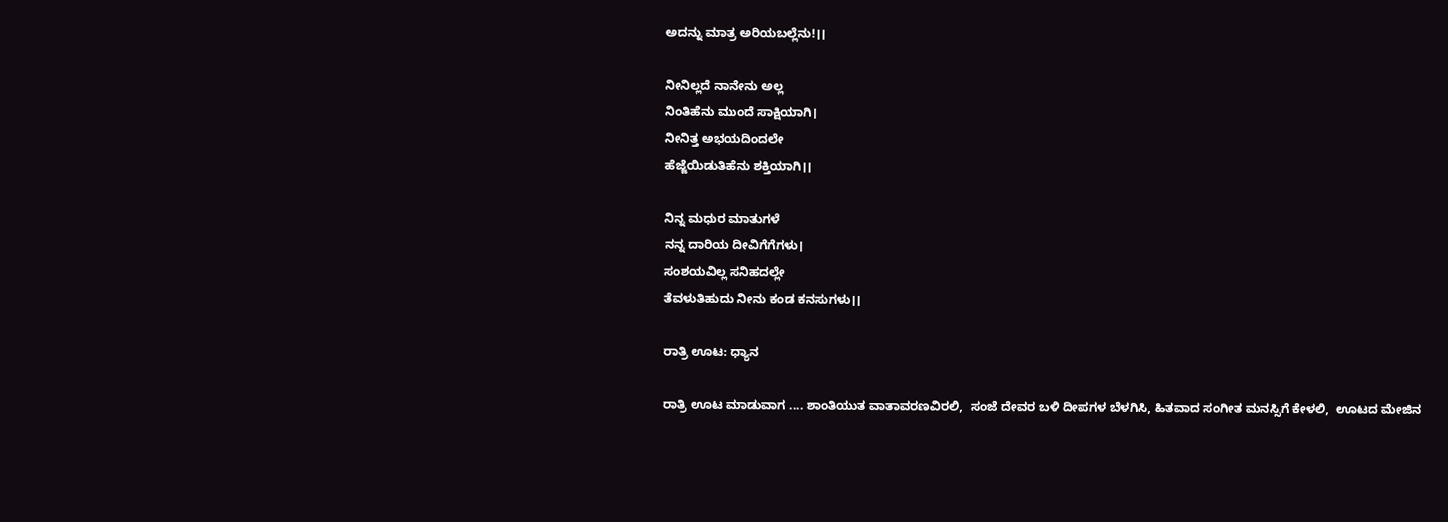ಅದನ್ನು ಮಾತ್ರ ಅರಿಯಬಲ್ಲೆನು!।।

ನೀನಿಲ್ಲದೆ ನಾನೇನು ಅಲ್ಲ
ನಿಂತಿಹೆನು ಮುಂದೆ ಸಾಕ್ಷಿಯಾಗಿ।
ನೀನಿತ್ತ ಅಭಯದಿಂದಲೇ
ಹೆಜ್ಜೆಯಿಡುತಿಹೆನು ಶಕ್ತಿಯಾಗಿ।।

ನಿನ್ನ ಮಧುರ ಮಾತುಗಳೆ
ನನ್ನ ದಾರಿಯ ದೀವಿಗೆಗೆಗಳು।
ಸಂಶಯವಿಲ್ಲ ಸನಿಹದಲ್ಲೇ
ತೆವಳುತಿಹುದು ನೀನು ಕಂಡ ಕನಸುಗಳು।।

ರಾತ್ರಿ ಊಟ: ಧ್ಯಾನ

ರಾತ್ರಿ ಊಟ ಮಾಡುವಾಗ .... ಶಾಂತಿಯುತ ವಾತಾವರಣವಿರಲಿ,  ಸಂಜೆ ದೇವರ ಬಳಿ ದೀಪಗಳ ಬೆಳಗಿಸಿ, ಹಿತವಾದ ಸಂಗೀತ ಮನಸ್ಸಿಗೆ ಕೇಳಲಿ,  ಊಟದ ಮೇಜಿನ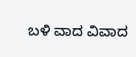ಬಳಿ ವಾದ ವಿವಾದ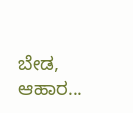ಬೇಡ,  ಆಹಾರ...